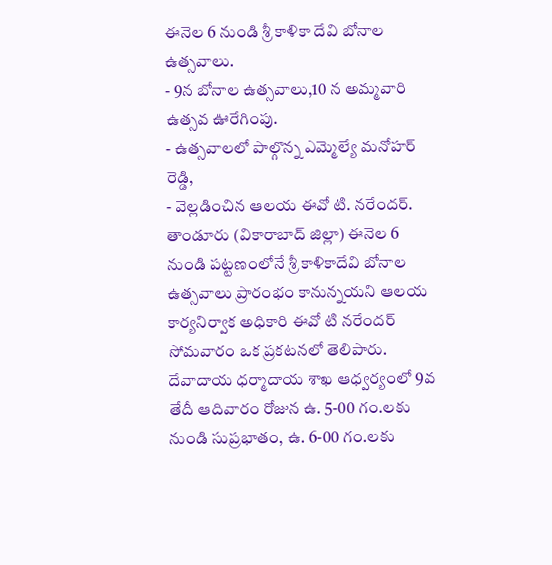ఈనెల 6 నుండి శ్రీ కాళికా దేవి బోనాల ఉత్సవాలు.
- 9న బోనాల ఉత్సవాలు,10 న అమ్మవారి ఉత్సవ ఊరేగింపు.
- ఉత్సవాలలో పాల్గొన్న ఎమ్మెల్యే మనోహర్ రెడ్డి,
- వెల్లడించిన ఆలయ ఈవో టి. నరేందర్.
తాండూరు (వికారాబాద్ జిల్లా) ఈనెల 6 నుండి పట్టణంలోనే శ్రీ కాళికాదేవి బోనాల ఉత్సవాలు ప్రారంభం కానున్నయని ఆలయ కార్యనిర్వాక అధికారి ఈవో టి నరేందర్ సోమవారం ఒక ప్రకటనలో తెలిపారు. దేవాదాయ ధర్మాదాయ శాఖ ఆధ్వర్యంలో 9వ తేదీ ఆదివారం రోజున ఉ. 5-00 గం.లకు నుండి సుప్రభాతం, ఉ. 6-00 గం.లకు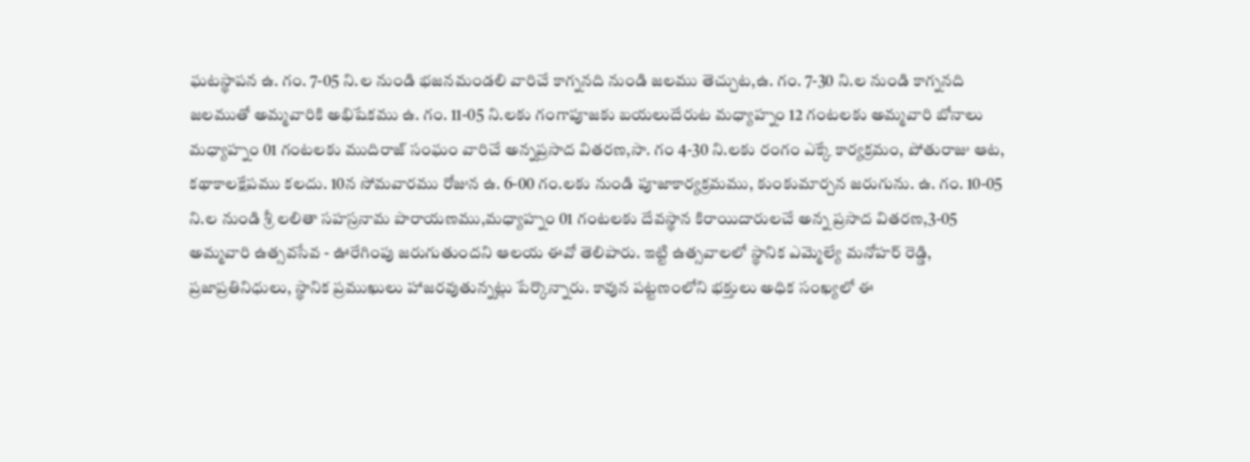ఘటస్థాపన ఉ. గం. 7-05 ని.ల నుండి భజనమండలి వారిచే కాగ్ననది నుండి జలము తెచ్చుట,ఉ. గం. 7-30 ని.ల నుండి కాగ్ననది జలముతో అమ్మవారికి అభిషేకము ఉ. గం. 11-05 ని.లకు గంగాపూజకు బయలుదేరుట మధ్యాహ్నం 12 గంటలకు అమ్మవారి బోనాలు మధ్యాహ్నం 01 గంటలకు ముదిరాజ్ సంఘం వారిచే అన్నప్రసాద వితరణ,సా. గం 4-30 ని.లకు రంగం ఎక్కే కార్యక్రమం, పోతురాజు ఆట, కథాకాలక్షేపము కలదు. 10న సోమవారము రోజున ఉ. 6-00 గం.లకు నుండి పూజాకార్యక్రమము, కుంకుమార్చన జరుగును. ఉ. గం. 10-05 ని.ల నుండి శ్రీ లలితా సహస్రనామ పారాయణము,మధ్యాహ్నం 01 గంటలకు దేవస్థాన కిరాయిదారులచే అన్న ప్రసాద వితరణ,3-05 అమ్మవారి ఉత్సవసేవ - ఊరేగింపు జరుగుతుందని ఆలయ ఈవో తెలిపారు. ఇట్టి ఉత్సవాలలో స్థానిక ఎమ్మెల్యే మనోహర్ రెడ్డి, ప్రజాప్రతినిధులు, స్థానిక ప్రముఖులు హాజరవుతున్నట్లు పేర్కొన్నారు. కావున పట్టణంలోని భక్తులు అధిక సంఖ్యలో ఈ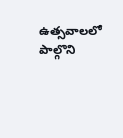ఉత్సవాలలో పాల్గొని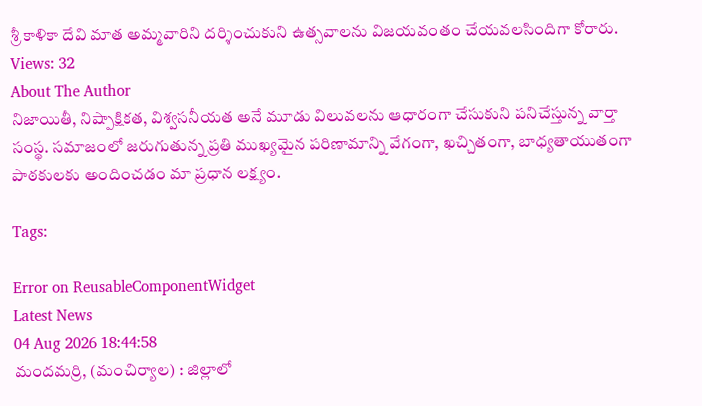శ్రీ కాళికా దేవి మాత అమ్మవారిని దర్శించుకుని ఉత్సవాలను విజయవంతం చేయవలసిందిగా కోరారు.
Views: 32
About The Author
నిజాయితీ, నిష్పాక్షికత, విశ్వసనీయత అనే మూడు విలువలను ఆధారంగా చేసుకుని పనిచేస్తున్న వార్తా సంస్థ. సమాజంలో జరుగుతున్న ప్రతి ముఖ్యమైన పరిణామాన్ని వేగంగా, ఖచ్చితంగా, బాధ్యతాయుతంగా పాఠకులకు అందించడం మా ప్రధాన లక్ష్యం.

Tags:

Error on ReusableComponentWidget
Latest News
04 Aug 2026 18:44:58
మందమర్రి, (మంచిర్యాల) : జిల్లాలో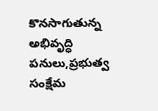కొనసాగుతున్న అభివృద్ధి పనులు,ప్రభుత్వ సంక్షేమ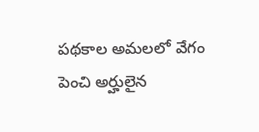పథకాల అమలలో వేగం పెంచి అర్హులైన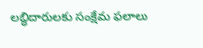లబ్ధిదారులకు సంక్షేమ ఫలాలు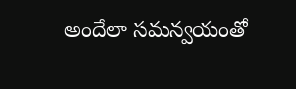అందేలా సమన్వయంతో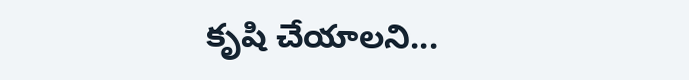కృషి చేయాలని...